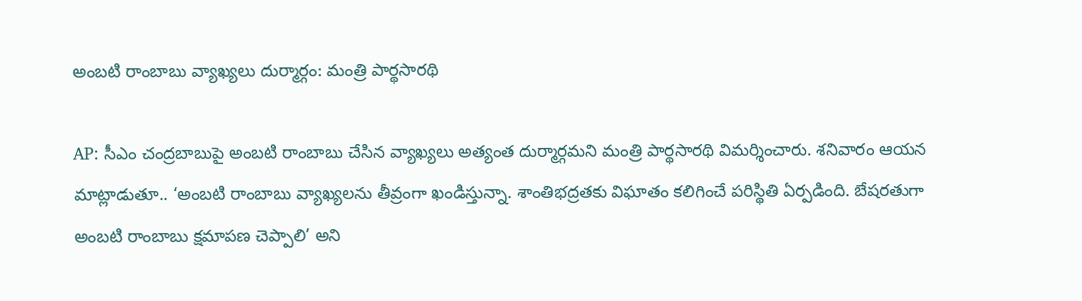అంబటి రాంబాబు వ్యాఖ్యలు దుర్మార్గం: మంత్రి పార్థసారథి

AP: సీఎం చంద్రబాబుపై అంబటి రాంబాబు చేసిన వ్యాఖ్యలు అత్యంత దుర్మార్గమని మంత్రి పార్థసారథి విమర్శించారు. శనివారం ఆయన మాట్లాడుతూ.. ‘అంబటి రాంబాబు వ్యాఖ్యలను తీవ్రంగా ఖండిస్తున్నా. శాంతిభద్రతకు విఘాతం కలిగించే పరిస్థితి ఏర్పడింది. బేషరతుగా అంబటి రాంబాబు క్షమాపణ చెప్పాలి’ అని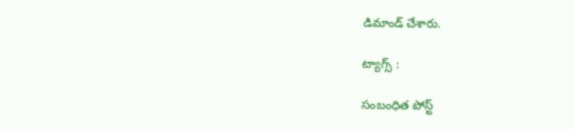డిమాండ్ చేశారు.

ట్యాగ్స్ :

సంబంధిత పోస్ట్